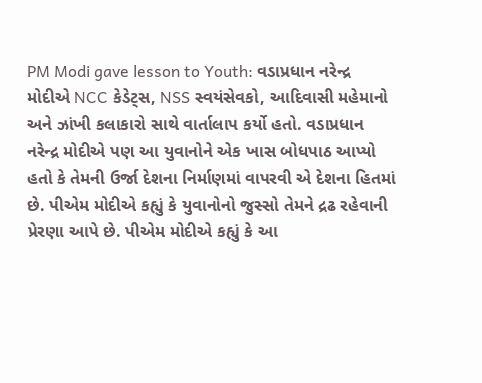PM Modi gave lesson to Youth: વડાપ્રધાન નરેન્દ્ર મોદીએ NCC કેડેટ્સ, NSS સ્વયંસેવકો, આદિવાસી મહેમાનો અને ઝાંખી કલાકારો સાથે વાર્તાલાપ કર્યો હતો. વડાપ્રધાન નરેન્દ્ર મોદીએ પણ આ યુવાનોને એક ખાસ બોધપાઠ આપ્યો હતો કે તેમની ઉર્જા દેશના નિર્માણમાં વાપરવી એ દેશના હિતમાં છે. પીએમ મોદીએ કહ્યું કે યુવાનોનો જુસ્સો તેમને દ્રઢ રહેવાની પ્રેરણા આપે છે. પીએમ મોદીએ કહ્યું કે આ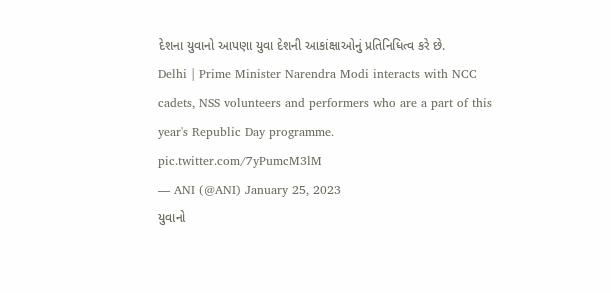દેશના યુવાનો આપણા યુવા દેશની આકાંક્ષાઓનું પ્રતિનિધિત્વ કરે છે.
Delhi | Prime Minister Narendra Modi interacts with NCC cadets, NSS volunteers and performers who are a part of this year's Republic Day programme. pic.twitter.com/7yPumcM3lM
— ANI (@ANI) January 25, 2023
યુવાનો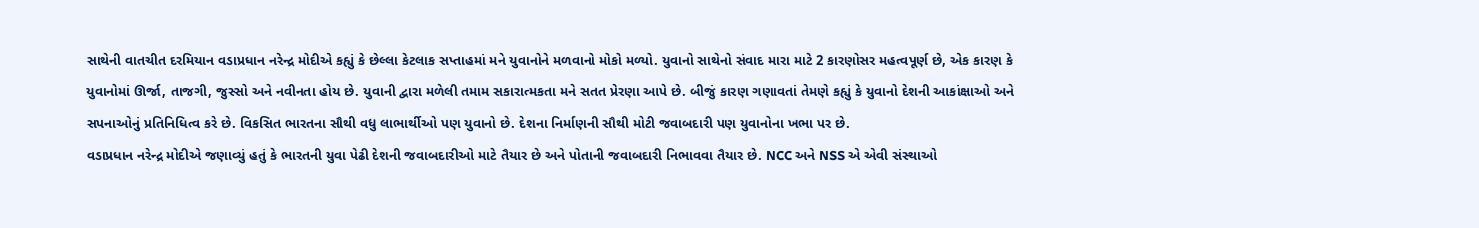સાથેની વાતચીત દરમિયાન વડાપ્રધાન નરેન્દ્ર મોદીએ કહ્યું કે છેલ્લા કેટલાક સપ્તાહમાં મને યુવાનોને મળવાનો મોકો મળ્યો. યુવાનો સાથેનો સંવાદ મારા માટે 2 કારણોસર મહત્વપૂર્ણ છે, એક કારણ કે યુવાનોમાં ઊર્જા, તાજગી, જુસ્સો અને નવીનતા હોય છે. યુવાની દ્વારા મળેલી તમામ સકારાત્મકતા મને સતત પ્રેરણા આપે છે. બીજું કારણ ગણાવતાં તેમણે કહ્યું કે યુવાનો દેશની આકાંક્ષાઓ અને સપનાઓનું પ્રતિનિધિત્વ કરે છે. વિકસિત ભારતના સૌથી વધુ લાભાર્થીઓ પણ યુવાનો છે. દેશના નિર્માણની સૌથી મોટી જવાબદારી પણ યુવાનોના ખભા પર છે.
વડાપ્રધાન નરેન્દ્ર મોદીએ જણાવ્યું હતું કે ભારતની યુવા પેઢી દેશની જવાબદારીઓ માટે તૈયાર છે અને પોતાની જવાબદારી નિભાવવા તૈયાર છે. NCC અને NSS એ એવી સંસ્થાઓ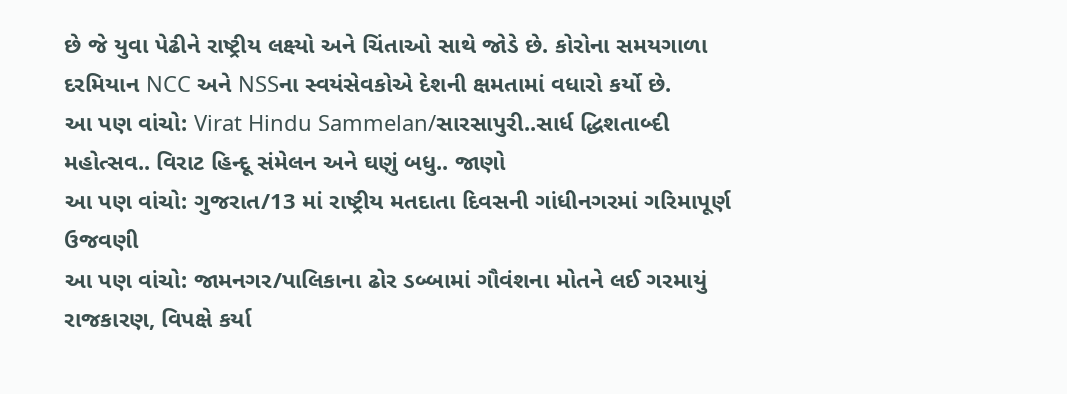છે જે યુવા પેઢીને રાષ્ટ્રીય લક્ષ્યો અને ચિંતાઓ સાથે જોડે છે. કોરોના સમયગાળા દરમિયાન NCC અને NSSના સ્વયંસેવકોએ દેશની ક્ષમતામાં વધારો કર્યો છે.
આ પણ વાંચો: Virat Hindu Sammelan/સારસાપુરી..સાર્ધ દ્ધિશતાબ્દી મહોત્સવ.. વિરાટ હિન્દૂ સંમેલન અને ઘણું બધુ.. જાણો
આ પણ વાંચો: ગુજરાત/13 માં રાષ્ટ્રીય મતદાતા દિવસની ગાંધીનગરમાં ગરિમાપૂર્ણ ઉજવણી
આ પણ વાંચો: જામનગર/પાલિકાના ઢોર ડબ્બામાં ગૌવંશના મોતને લઈ ગરમાયું રાજકારણ, વિપક્ષે કર્યા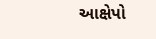આક્ષેપો